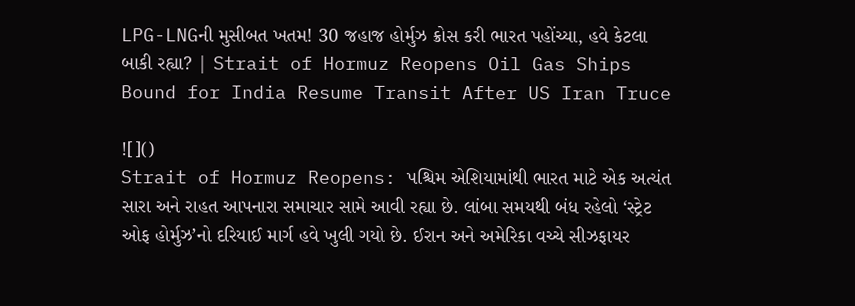LPG-LNGની મુસીબત ખતમ! 30 જહાજ હોર્મુઝ ક્રોસ કરી ભારત પહોંચ્યા, હવે કેટલા બાકી રહ્યા? | Strait of Hormuz Reopens Oil Gas Ships Bound for India Resume Transit After US Iran Truce

![]()
Strait of Hormuz Reopens: પશ્ચિમ એશિયામાંથી ભારત માટે એક અત્યંત સારા અને રાહત આપનારા સમાચાર સામે આવી રહ્યા છે. લાંબા સમયથી બંધ રહેલો ‘સ્ટ્રેટ ઓફ હોર્મુઝ’નો દરિયાઈ માર્ગ હવે ખુલી ગયો છે. ઈરાન અને અમેરિકા વચ્ચે સીઝફાયર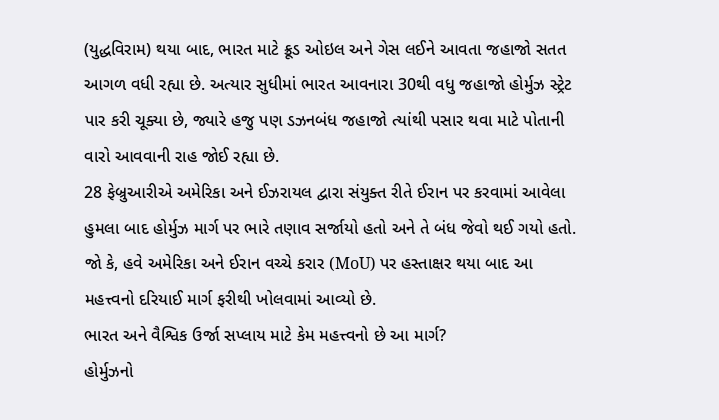(યુદ્ધવિરામ) થયા બાદ, ભારત માટે ક્રૂડ ઓઇલ અને ગેસ લઈને આવતા જહાજો સતત આગળ વધી રહ્યા છે. અત્યાર સુધીમાં ભારત આવનારા 30થી વધુ જહાજો હોર્મુઝ સ્ટ્રેટ પાર કરી ચૂક્યા છે, જ્યારે હજુ પણ ડઝનબંધ જહાજો ત્યાંથી પસાર થવા માટે પોતાની વારો આવવાની રાહ જોઈ રહ્યા છે.
28 ફેબ્રુઆરીએ અમેરિકા અને ઈઝરાયલ દ્વારા સંયુક્ત રીતે ઈરાન પર કરવામાં આવેલા હુમલા બાદ હોર્મુઝ માર્ગ પર ભારે તણાવ સર્જાયો હતો અને તે બંધ જેવો થઈ ગયો હતો. જો કે, હવે અમેરિકા અને ઈરાન વચ્ચે કરાર (MoU) પર હસ્તાક્ષર થયા બાદ આ મહત્ત્વનો દરિયાઈ માર્ગ ફરીથી ખોલવામાં આવ્યો છે.
ભારત અને વૈશ્વિક ઉર્જા સપ્લાય માટે કેમ મહત્ત્વનો છે આ માર્ગ?
હોર્મુઝનો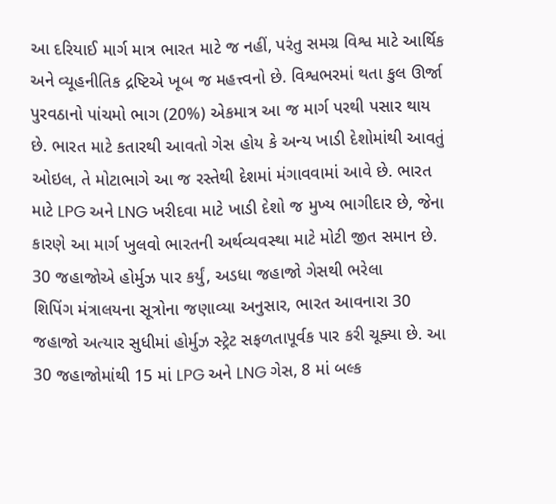આ દરિયાઈ માર્ગ માત્ર ભારત માટે જ નહીં, પરંતુ સમગ્ર વિશ્વ માટે આર્થિક અને વ્યૂહનીતિક દ્રષ્ટિએ ખૂબ જ મહત્ત્વનો છે. વિશ્વભરમાં થતા કુલ ઊર્જા પુરવઠાનો પાંચમો ભાગ (20%) એકમાત્ર આ જ માર્ગ પરથી પસાર થાય છે. ભારત માટે કતારથી આવતો ગેસ હોય કે અન્ય ખાડી દેશોમાંથી આવતું ઓઇલ, તે મોટાભાગે આ જ રસ્તેથી દેશમાં મંગાવવામાં આવે છે. ભારત માટે LPG અને LNG ખરીદવા માટે ખાડી દેશો જ મુખ્ય ભાગીદાર છે, જેના કારણે આ માર્ગ ખુલવો ભારતની અર્થવ્યવસ્થા માટે મોટી જીત સમાન છે.
30 જહાજોએ હોર્મુઝ પાર કર્યું, અડધા જહાજો ગેસથી ભરેલા
શિપિંગ મંત્રાલયના સૂત્રોના જણાવ્યા અનુસાર, ભારત આવનારા 30 જહાજો અત્યાર સુધીમાં હોર્મુઝ સ્ટ્રેટ સફળતાપૂર્વક પાર કરી ચૂક્યા છે. આ 30 જહાજોમાંથી 15 માં LPG અને LNG ગેસ, 8 માં બલ્ક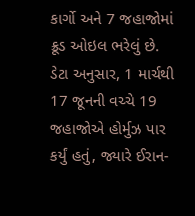કાર્ગો અને 7 જહાજોમાં ક્રૂડ ઓઇલ ભરેલું છે.
ડેટા અનુસાર, 1 માર્ચથી 17 જૂનની વચ્ચે 19 જહાજોએ હોર્મુઝ પાર કર્યું હતું, જ્યારે ઈરાન-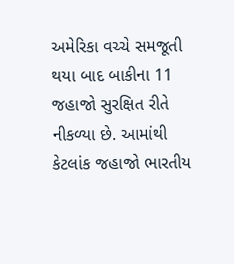અમેરિકા વચ્ચે સમજૂતી થયા બાદ બાકીના 11 જહાજો સુરક્ષિત રીતે નીકળ્યા છે. આમાંથી કેટલાંક જહાજો ભારતીય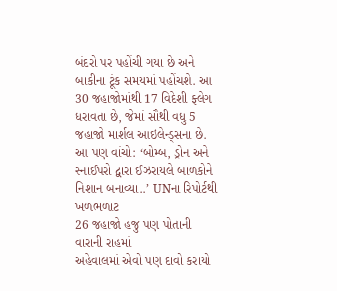બંદરો પર પહોંચી ગયા છે અને બાકીના ટૂંક સમયમાં પહોંચશે. આ 30 જહાજોમાંથી 17 વિદેશી ફ્લેગ ધરાવતા છે, જેમાં સૌથી વધુ 5 જહાજો માર્શલ આઇલેન્ડ્સના છે.
આ પણ વાંચો: ‘બોમ્બ, ડ્રોન અને સ્નાઈપરો દ્વારા ઈઝરાયલે બાળકોને નિશાન બનાવ્યા..’ UNના રિપોર્ટથી ખળભળાટ
26 જહાજો હજુ પણ પોતાની વારાની રાહમાં
અહેવાલમાં એવો પણ દાવો કરાયો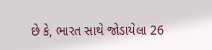છે કે, ભારત સાથે જોડાયેલા 26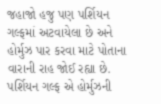જહાજો હજુ પણ પર્શિયન ગલ્ફમાં અટવાયેલા છે અને હોર્મુઝ પાર કરવા માટે પોતાના વારાની રાહ જોઈ રહ્યા છે. પર્શિયન ગલ્ફ એ હોર્મુઝની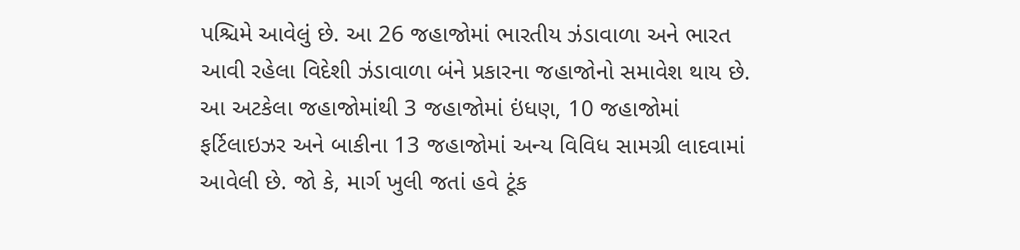પશ્ચિમે આવેલું છે. આ 26 જહાજોમાં ભારતીય ઝંડાવાળા અને ભારત આવી રહેલા વિદેશી ઝંડાવાળા બંને પ્રકારના જહાજોનો સમાવેશ થાય છે. આ અટકેલા જહાજોમાંથી 3 જહાજોમાં ઇંધણ, 10 જહાજોમાં ફર્ટિલાઇઝર અને બાકીના 13 જહાજોમાં અન્ય વિવિધ સામગ્રી લાદવામાં આવેલી છે. જો કે, માર્ગ ખુલી જતાં હવે ટૂંક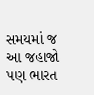સમયમાં જ આ જહાજો પણ ભારત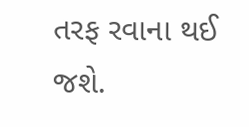તરફ રવાના થઈ જશે.